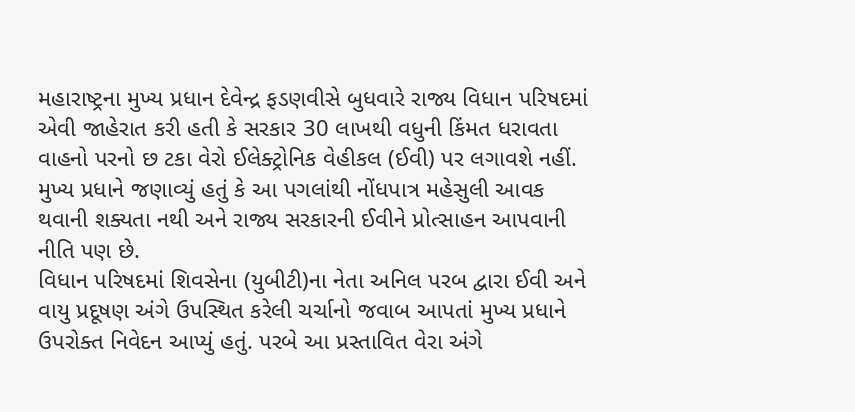મહારાષ્ટ્રના મુખ્ય પ્રધાન દેવેન્દ્ર ફડણવીસે બુધવારે રાજ્ય વિધાન પરિષદમાં એવી જાહેરાત કરી હતી કે સરકાર 30 લાખથી વધુની કિંમત ધરાવતા વાહનો પરનો છ ટકા વેરો ઈલેક્ટ્રોનિક વેહીકલ (ઈવી) પર લગાવશે નહીં. મુખ્ય પ્રધાને જણાવ્યું હતું કે આ પગલાંથી નોંધપાત્ર મહેસુલી આવક થવાની શક્યતા નથી અને રાજ્ય સરકારની ઈવીને પ્રોત્સાહન આપવાની નીતિ પણ છે.
વિધાન પરિષદમાં શિવસેના (યુબીટી)ના નેતા અનિલ પરબ દ્વારા ઈવી અને વાયુ પ્રદૂષણ અંગે ઉપસ્થિત કરેલી ચર્ચાનો જવાબ આપતાં મુખ્ય પ્રધાને ઉપરોક્ત નિવેદન આપ્યું હતું. પરબે આ પ્રસ્તાવિત વેરા અંગે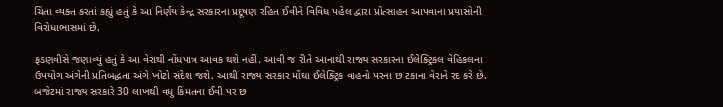ચિંતા વ્યક્ત કરતાં કહ્યું હતું કે આ નિર્ણય કેન્દ્ર સરકારના પ્રદૂષણ રહિત ઈવીને વિવિધ પહેલ દ્વારા પ્રોત્સાહન આપવાના પ્રયાસોની વિરોધાભાસમાં છે.

ફડણવીસે જણાવ્યું હતું કે આ વેરાથી નોંધપાત્ર આવક થશે નહીં. આવી જ રીતે આનાથી રાજ્ય સરકારના ઈલેક્ટ્રિકલ વેહિકલના ઉપયોગ અંગેની પ્રતિબદ્ધતા અંગે ખોટો સંદેશ જશે. આથી રાજ્ય સરકાર મોંઘા ઈલેક્ટ્રિક વાહનો પરના છ ટકાના વેરાને રદ કરે છે.
બજેટમાં રાજ્ય સરકારે 30 લાખથી વધુ કિંમતના ઈવી પર છ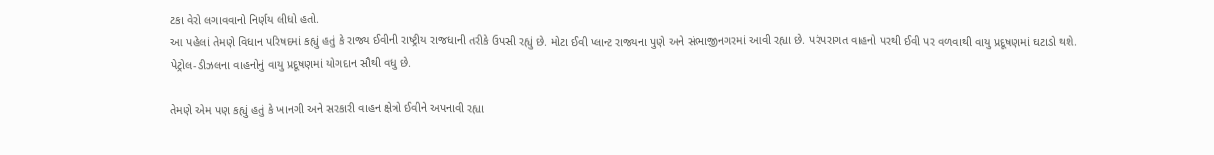ટકા વેરો લગાવવાનો નિર્ણય લીધો હતો.
આ પહેલાં તેમણે વિધાન પરિષદમાં કહ્યું હતું કે રાજ્ય ઈવીની રાષ્ટ્રીય રાજધાની તરીકે ઉપસી રહ્યું છે. મોટા ઈવી પ્લાન્ટ રાજ્યના પુણે અને સંભાજીનગરમાં આવી રહ્યા છે. પરંપરાગત વાહનો પરથી ઈવી પર વળવાથી વાયુ પ્રદૂષણમાં ઘટાડો થશે.
પેટ્રોલ-ડીઝલના વાહનોનું વાયુ પ્રદૂષણમાં યોગદાન સૌથી વધુ છે.

તેમણે એમ પણ કહ્યું હતું કે ખાનગી અને સરકારી વાહન ક્ષેત્રો ઈવીને અપનાવી રહ્યા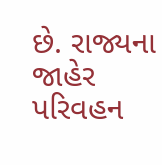છે. રાજ્યના જાહેર પરિવહન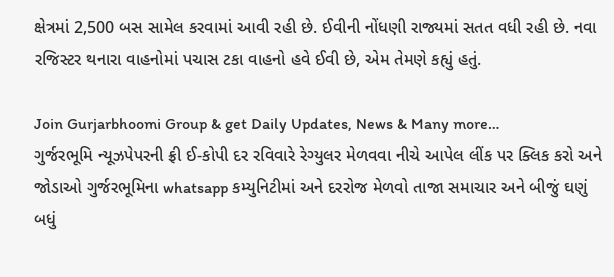ક્ષેત્રમાં 2,500 બસ સામેલ કરવામાં આવી રહી છે. ઈવીની નોંધણી રાજ્યમાં સતત વધી રહી છે. નવા રજિસ્ટર થનારા વાહનોમાં પચાસ ટકા વાહનો હવે ઈવી છે, એમ તેમણે કહ્યું હતું.

Join Gurjarbhoomi Group & get Daily Updates, News & Many more…
ગુર્જરભૂમિ ન્યૂઝપેપરની ફ્રી ઈ-કોપી દર રવિવારે રેગ્યુલર મેળવવા નીચે આપેલ લીંક પર ક્લિક કરો અને જોડાઓ ગુર્જરભૂમિના whatsapp કમ્યુનિટીમાં અને દરરોજ મેળવો તાજા સમાચાર અને બીજું ઘણું બધું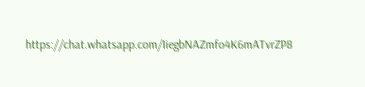https://chat.whatsapp.com/IiegbNAZmfo4K6mATvrZP8